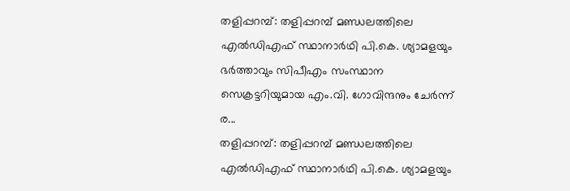തളിപ്പറമ്പ്: തളിപ്പറമ്പ് മണ്ഡലത്തിലെ എൽഡിഎഫ് സ്ഥാനാർഥി പി.കെ. ശ്യാമളയും ഭർത്താവും സിപീഎം സംസ്ഥാന സെക്രട്ടറിയുമായ എം.വി. ഗോവിന്ദനും ചേർന്ന് ര...
തളിപ്പറമ്പ്: തളിപ്പറമ്പ് മണ്ഡലത്തിലെ എൽഡിഎഫ് സ്ഥാനാർഥി പി.കെ. ശ്യാമളയും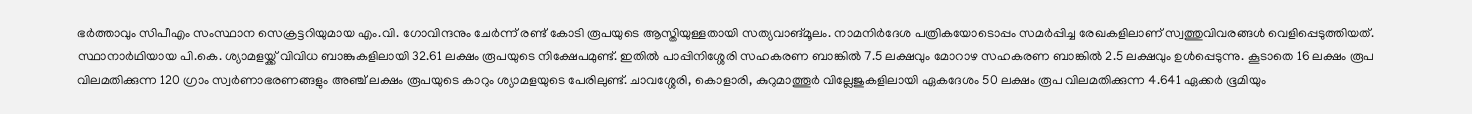ഭർത്താവും സിപീഎം സംസ്ഥാന സെക്രട്ടറിയുമായ എം.വി. ഗോവിന്ദനും ചേർന്ന് രണ്ട് കോടി രൂപയുടെ ആസ്തിയുള്ളതായി സത്യവാങ്മൂലം. നാമനിർദേശ പത്രികയോടൊപ്പം സമർപ്പിച്ച രേഖകളിലാണ് സ്വത്തുവിവരങ്ങൾ വെളിപ്പെടുത്തിയത്.
സ്ഥാനാർഥിയായ പി.കെ. ശ്യാമളയ്ക്ക് വിവിധ ബാങ്കുകളിലായി 32.61 ലക്ഷം രൂപയുടെ നിക്ഷേപമുണ്ട്. ഇതിൽ പാപ്പിനിശ്ശേരി സഹകരണ ബാങ്കിൽ 7.5 ലക്ഷവും മോറാഴ സഹകരണ ബാങ്കിൽ 2.5 ലക്ഷവും ഉൾപ്പെടുന്നു. കൂടാതെ 16 ലക്ഷം രൂപ വിലമതിക്കുന്ന 120 ഗ്രാം സ്വർണാഭരണങ്ങളും അഞ്ച് ലക്ഷം രൂപയുടെ കാറും ശ്യാമളയുടെ പേരിലുണ്ട്. ചാവശ്ശേരി, കൊളാരി, കുറുമാത്തൂർ വില്ലേജുകളിലായി ഏകദേശം 50 ലക്ഷം രൂപ വിലമതിക്കുന്ന 4.641 ഏക്കർ ഭൂമിയും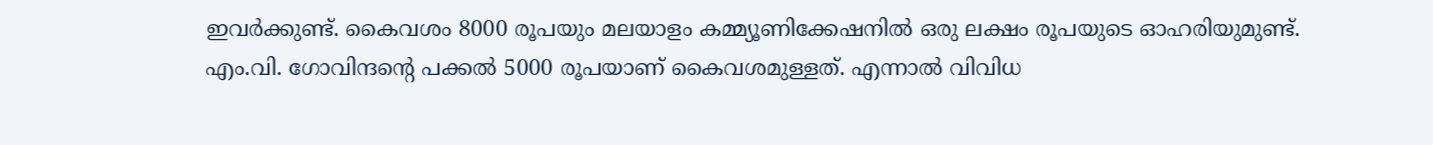ഇവർക്കുണ്ട്. കൈവശം 8000 രൂപയും മലയാളം കമ്മ്യൂണിക്കേഷനിൽ ഒരു ലക്ഷം രൂപയുടെ ഓഹരിയുമുണ്ട്.
എം.വി. ഗോവിന്ദന്റെ പക്കൽ 5000 രൂപയാണ് കൈവശമുള്ളത്. എന്നാൽ വിവിധ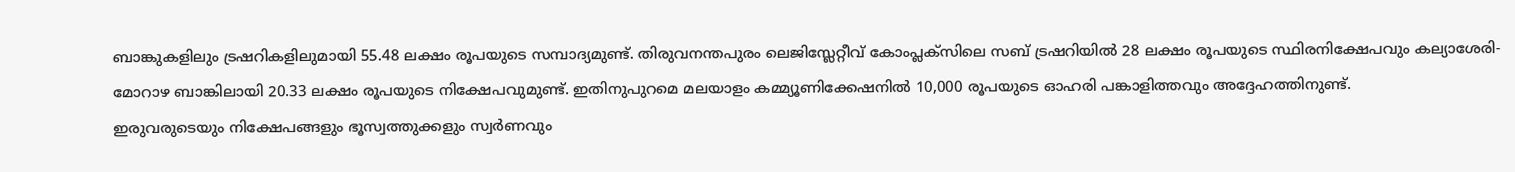ബാങ്കുകളിലും ട്രഷറികളിലുമായി 55.48 ലക്ഷം രൂപയുടെ സമ്പാദ്യമുണ്ട്. തിരുവനന്തപുരം ലെജിസ്ലേറ്റീവ് കോംപ്ലക്സിലെ സബ് ട്രഷറിയിൽ 28 ലക്ഷം രൂപയുടെ സ്ഥിരനിക്ഷേപവും കല്യാശേരി-മോറാഴ ബാങ്കിലായി 20.33 ലക്ഷം രൂപയുടെ നിക്ഷേപവുമുണ്ട്. ഇതിനുപുറമെ മലയാളം കമ്മ്യൂണിക്കേഷനിൽ 10,000 രൂപയുടെ ഓഹരി പങ്കാളിത്തവും അദ്ദേഹത്തിനുണ്ട്.
ഇരുവരുടെയും നിക്ഷേപങ്ങളും ഭൂസ്വത്തുക്കളും സ്വർണവും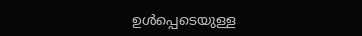ഉൾപ്പെടെയുള്ള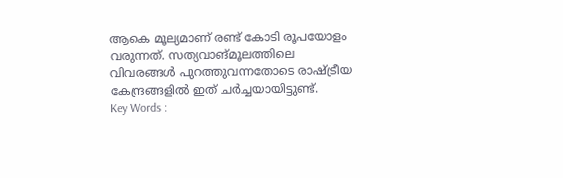ആകെ മൂല്യമാണ് രണ്ട് കോടി രൂപയോളം വരുന്നത്. സത്യവാങ്മൂലത്തിലെ വിവരങ്ങൾ പുറത്തുവന്നതോടെ രാഷ്ട്രീയ കേന്ദ്രങ്ങളിൽ ഇത് ചർച്ചയായിട്ടുണ്ട്.
Key Words :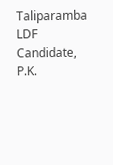Taliparamba LDF Candidate, P.K.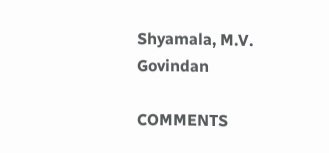Shyamala, M.V. Govindan

COMMENTS